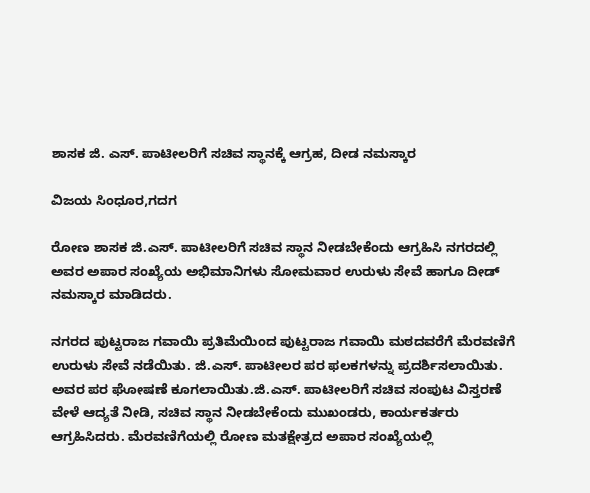ಶಾಸಕ ಜಿ. ಎಸ್. ಪಾಟೀಲರಿಗೆ ಸಚಿವ ಸ್ಥಾನಕ್ಕೆ ಆಗ್ರಹ, ದೀಡ ನಮಸ್ಕಾರ

ವಿಜಯ ಸಿಂಧೂರ,ಗದಗ

ರೋಣ ಶಾಸಕ ಜಿ.ಎಸ್. ಪಾಟೀಲರಿಗೆ ಸಚಿವ ಸ್ಥಾನ ನೀಡಬೇಕೆಂದು ಆಗ್ರಹಿಸಿ ನಗರದಲ್ಲಿ ಅವರ ಅಪಾರ ಸಂಖ್ಯೆಯ ಅಭಿಮಾನಿಗಳು‌ ಸೋಮವಾರ ಉರುಳು ಸೇವೆ ಹಾಗೂ ದೀಡ್ ನಮಸ್ಕಾರ ಮಾಡಿದರು.

ನಗರದ ಪುಟ್ಟರಾಜ ಗವಾಯಿ ಪ್ರತಿಮೆಯಿಂದ ಪುಟ್ಟರಾಜ ಗವಾಯಿ ಮಠದವರೆಗೆ ಮೆರವಣಿಗೆ ಉರುಳು ಸೇವೆ ನಡೆಯಿತು. ಜಿ.ಎಸ್. ಪಾಟೀಲರ ಪರ ಫಲಕಗಳನ್ನು ಪ್ರದರ್ಶಿಸಲಾಯಿತು. ಅವರ ಪರ ಘೋಷಣೆ ಕೂಗಲಾಯಿತು.ಜಿ.ಎಸ್. ಪಾಟೀಲರಿಗೆ ಸಚಿವ ಸಂಪುಟ ವಿಸ್ತರಣೆ ವೇಳೆ ಆದ್ಯತೆ ನೀಡಿ, ಸಚಿವ ಸ್ಥಾನ ನೀಡಬೇಕೆಂದು ಮುಖಂಡರು, ಕಾರ್ಯಕರ್ತರು ಆಗ್ರಹಿಸಿದರು. ಮೆರವಣಿಗೆಯಲ್ಲಿ ರೋಣ ಮತಕ್ಷೇತ್ರದ ಅಪಾರ ಸಂಖ್ಯೆಯಲ್ಲಿ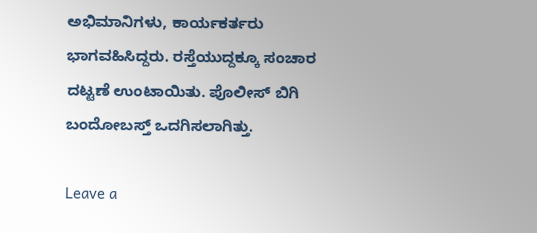ಅಭಿಮಾನಿಗಳು, ಕಾರ್ಯಕರ್ತರು ಭಾಗವಹಿಸಿದ್ದರು. ರಸ್ತೆಯುದ್ದಕ್ಕೂ ಸಂಚಾರ ದಟ್ಟಣೆ ಉಂಟಾಯಿತು. ಪೊಲೀಸ್ ಬಿಗಿ ಬಂದೋಬಸ್ತ್ ಒದಗಿಸಲಾಗಿತ್ತು.

Leave a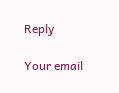Reply

Your email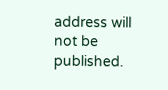address will not be published.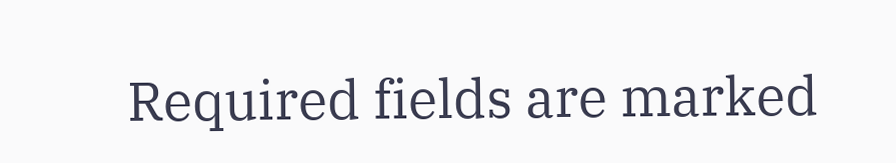Required fields are marked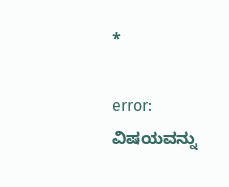*

error: ವಿಷಯವನ್ನು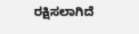ರಕ್ಷಿಸಲಾಗಿದೆ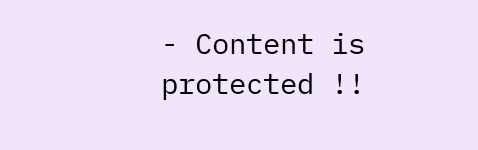- Content is protected !!